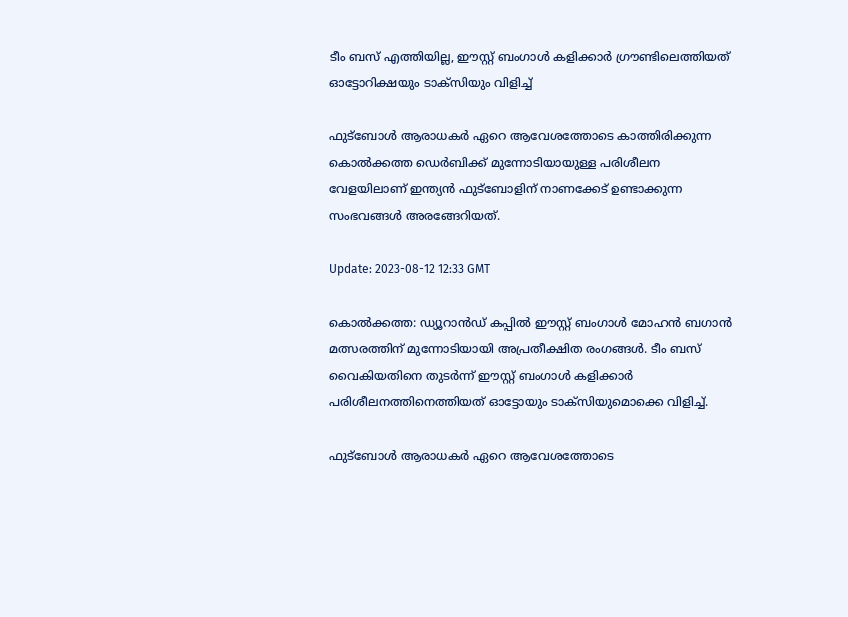ടീം ബസ് എത്തിയില്ല, ഈസ്റ്റ് ബംഗാൾ കളിക്കാർ ഗ്രൗണ്ടിലെത്തിയത് ഓട്ടോറിക്ഷയും ടാക്‌സിയും വിളിച്ച്

ഫുട്‌ബോൾ ആരാധകർ ഏറെ ആവേശത്തോടെ കാത്തിരിക്കുന്ന കൊൽക്കത്ത ഡെർബിക്ക് മുന്നോടിയായുള്ള പരിശീലന വേളയിലാണ് ഇന്ത്യൻ ഫുട്‌ബോളിന് നാണക്കേട് ഉണ്ടാക്കുന്ന സംഭവങ്ങൾ അരങ്ങേറിയത്.

Update: 2023-08-12 12:33 GMT

കൊൽക്കത്ത: ഡ്യൂറാൻഡ് കപ്പിൽ ഈസ്റ്റ് ബംഗാൾ മോഹൻ ബഗാൻ മത്സരത്തിന് മുന്നോടിയായി അപ്രതീക്ഷിത രംഗങ്ങൾ. ടീം ബസ് വൈകിയതിനെ തുടർന്ന് ഈസ്റ്റ് ബംഗാൾ കളിക്കാർ പരിശീലനത്തിനെത്തിയത് ഓട്ടോയും ടാക്‌സിയുമൊക്കെ വിളിച്ച്.

ഫുട്‌ബോൾ ആരാധകർ ഏറെ ആവേശത്തോടെ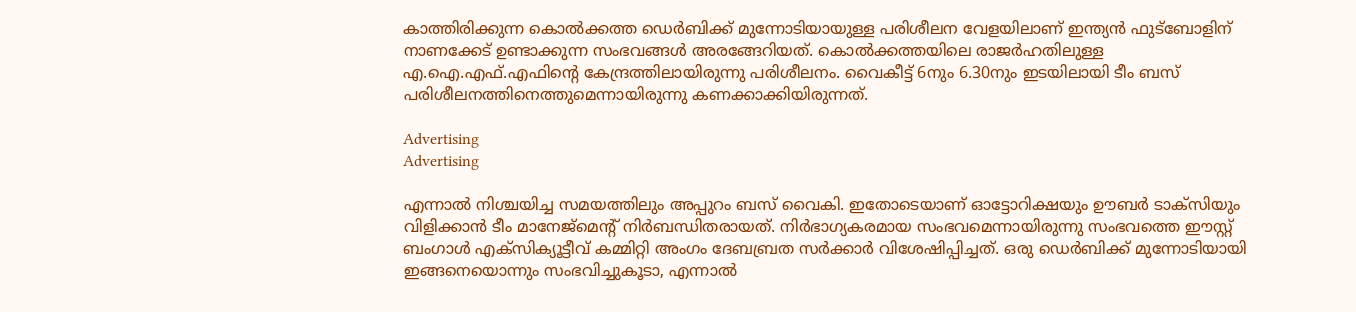കാത്തിരിക്കുന്ന കൊൽക്കത്ത ഡെർബിക്ക് മുന്നോടിയായുള്ള പരിശീലന വേളയിലാണ് ഇന്ത്യൻ ഫുട്‌ബോളിന് നാണക്കേട് ഉണ്ടാക്കുന്ന സംഭവങ്ങൾ അരങ്ങേറിയത്. കൊൽക്കത്തയിലെ രാജർഹതിലുള്ള എ.ഐ.എഫ്.എഫിന്റെ കേന്ദ്രത്തിലായിരുന്നു പരിശീലനം. വൈകീട്ട് 6നും 6.30നും ഇടയിലായി ടീം ബസ് പരിശീലനത്തിനെത്തുമെന്നായിരുന്നു കണക്കാക്കിയിരുന്നത്.

Advertising
Advertising

എന്നാൽ നിശ്ചയിച്ച സമയത്തിലും അപ്പുറം ബസ് വൈകി. ഇതോടെയാണ് ഓട്ടോറിക്ഷയും ഊബർ ടാക്‌സിയും വിളിക്കാൻ ടീം മാനേജ്‌മെന്റ് നിർബന്ധിതരായത്. നിർഭാഗ്യകരമായ സംഭവമെന്നായിരുന്നു സംഭവത്തെ ഈസ്റ്റ് ബംഗാൾ എക്‌സിക്യൂട്ടീവ് കമ്മിറ്റി അംഗം ദേബബ്രത സർക്കാർ വിശേഷിപ്പിച്ചത്. ഒരു ഡെർബിക്ക് മുന്നോടിയായി ഇങ്ങനെയൊന്നും സംഭവിച്ചുകൂടാ, എന്നാൽ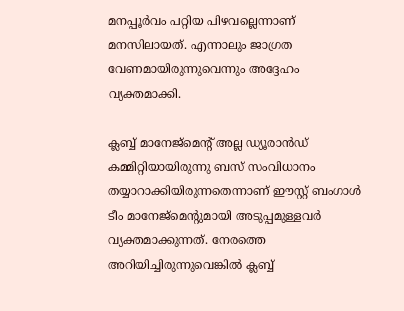മനപ്പൂർവം പറ്റിയ പിഴവല്ലെന്നാണ് മനസിലായത്. എന്നാലും ജാഗ്രത വേണമായിരുന്നുവെന്നും അദ്ദേഹം വ്യക്തമാക്കി.

ക്ലബ്ബ് മാനേജ്‌മെന്റ് അല്ല ഡ്യൂരാൻഡ് കമ്മിറ്റിയായിരുന്നു ബസ് സംവിധാനം തയ്യാറാക്കിയിരുന്നതെന്നാണ് ഈസ്റ്റ് ബംഗാൾ ടീം മാനേജ്‌മെന്റുമായി അടുപ്പമുള്ളവർ വ്യക്തമാക്കുന്നത്. നേരത്തെ അറിയിച്ചിരുന്നുവെങ്കിൽ ക്ലബ്ബ്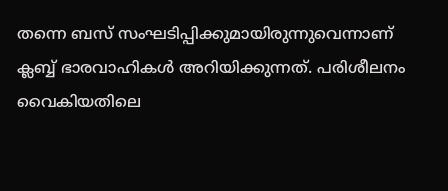തന്നെ ബസ് സംഘടിപ്പിക്കുമായിരുന്നുവെന്നാണ് ക്ലബ്ബ് ഭാരവാഹികൾ അറിയിക്കുന്നത്. പരിശീലനം വൈകിയതിലെ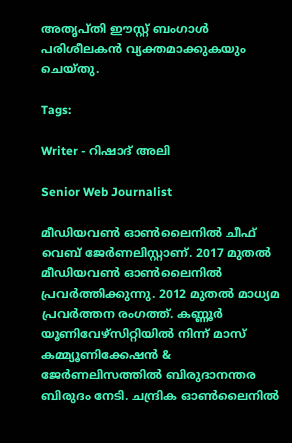അതൃപ്തി ഈസ്റ്റ് ബംഗാൾ പരിശീലകന്‍ വ്യക്തമാക്കുകയും ചെയ്തു.

Tags:

Writer - റിഷാദ് അലി

Senior Web Journalist

മീഡിയവൺ ഓൺലൈനിൽ ചീഫ് വെബ് ജേർണലിസ്റ്റാണ്. 2017 മുതൽ മീഡിയവൺ ഓൺലൈനിൽ പ്രവർത്തിക്കുന്നു. 2012 മുതൽ മാധ്യമ പ്രവർത്തന രംഗത്ത്. കണ്ണൂര്‍ യൂണിവേഴ്‌സിറ്റിയിൽ നിന്ന് മാസ് കമ്മ്യൂണിക്കേഷന്‍ & ജേര്‍ണലിസത്തില്‍ ബിരുദാനന്തര ബിരുദം നേടി. ചന്ദ്രിക ഓണ്‍ലൈനില്‍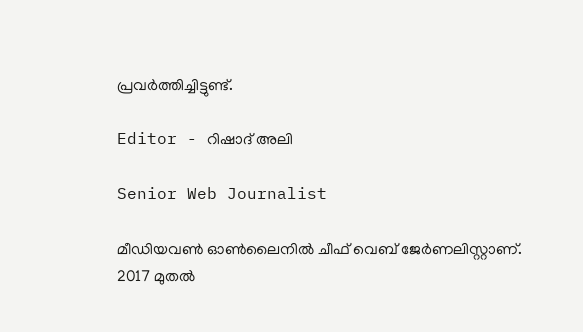പ്രവര്‍ത്തിച്ചിട്ടുണ്ട്.

Editor - റിഷാദ് അലി

Senior Web Journalist

മീഡിയവൺ ഓൺലൈനിൽ ചീഫ് വെബ് ജേർണലിസ്റ്റാണ്. 2017 മുതൽ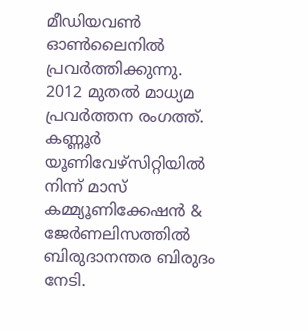മീഡിയവൺ ഓൺലൈനിൽ പ്രവർത്തിക്കുന്നു. 2012 മുതൽ മാധ്യമ പ്രവർത്തന രംഗത്ത്. കണ്ണൂര്‍ യൂണിവേഴ്‌സിറ്റിയിൽ നിന്ന് മാസ് കമ്മ്യൂണിക്കേഷന്‍ & ജേര്‍ണലിസത്തില്‍ ബിരുദാനന്തര ബിരുദം നേടി.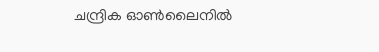ചന്ദ്രിക ഓണ്‍ലൈനില്‍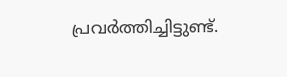പ്രവര്‍ത്തിച്ചിട്ടുണ്ട്.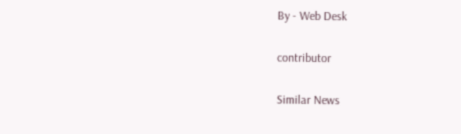By - Web Desk

contributor

Similar News